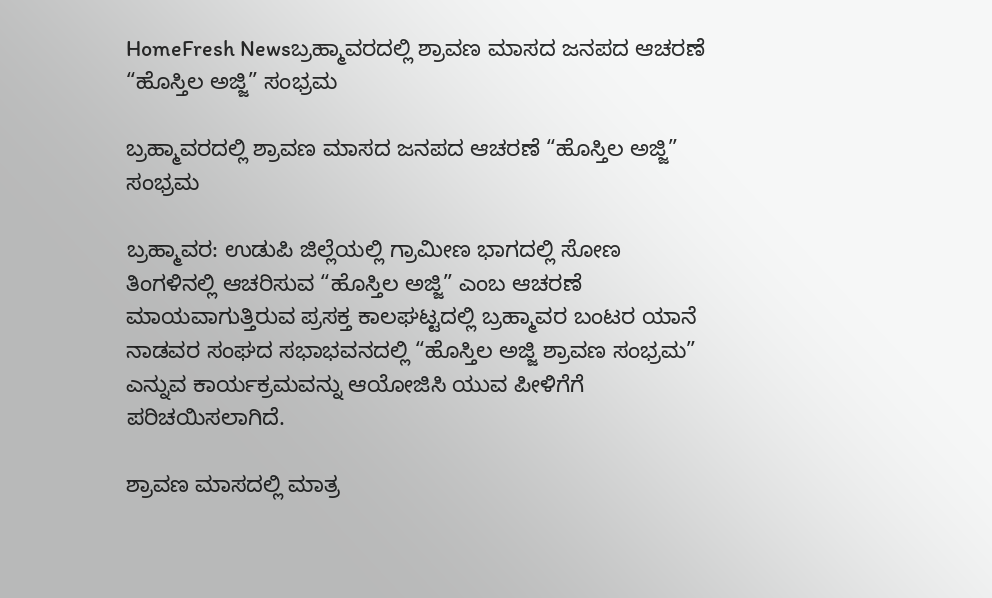HomeFresh Newsಬ್ರಹ್ಮಾವರದಲ್ಲಿ ಶ್ರಾವಣ ಮಾಸದ ಜನಪದ ಆಚರಣೆ “ಹೊಸ್ತಿಲ ಅಜ್ಜಿ” ಸಂಭ್ರಮ

ಬ್ರಹ್ಮಾವರದಲ್ಲಿ ಶ್ರಾವಣ ಮಾಸದ ಜನಪದ ಆಚರಣೆ “ಹೊಸ್ತಿಲ ಅಜ್ಜಿ” ಸಂಭ್ರಮ

ಬ್ರಹ್ಮಾವರ: ಉಡುಪಿ ಜಿಲ್ಲೆಯಲ್ಲಿ ಗ್ರಾಮೀಣ ಭಾಗದಲ್ಲಿ ಸೋಣ ತಿಂಗಳಿನಲ್ಲಿ ಆಚರಿಸುವ “ಹೊಸ್ತಿಲ ಅಜ್ಜಿ” ಎಂಬ ಆಚರಣೆ ಮಾಯವಾಗುತ್ತಿರುವ ಪ್ರಸಕ್ತ ಕಾಲಘಟ್ಟದಲ್ಲಿ ಬ್ರಹ್ಮಾವರ ಬಂಟರ ಯಾನೆ ನಾಡವರ ಸಂಘದ ಸಭಾಭವನದಲ್ಲಿ “ಹೊಸ್ತಿಲ ಅಜ್ಜಿ ಶ್ರಾವಣ ಸಂಭ್ರಮ” ಎನ್ನುವ ಕಾರ್ಯಕ್ರಮವನ್ನು ಆಯೋಜಿಸಿ ಯುವ ಪೀಳಿಗೆಗೆ ಪರಿಚಯಿಸಲಾಗಿದೆ.

ಶ್ರಾವಣ ಮಾಸದಲ್ಲಿ ಮಾತ್ರ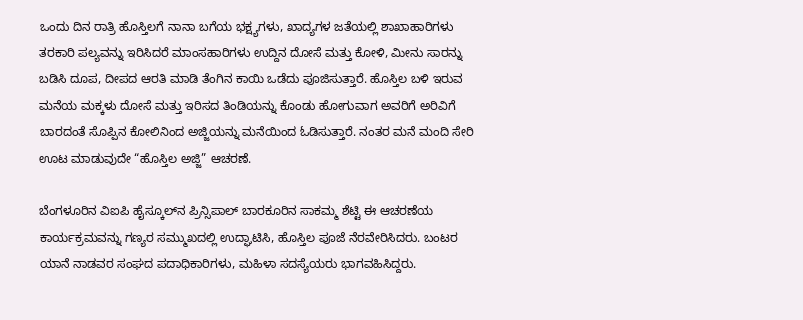ಒಂದು ದಿನ ರಾತ್ರಿ ಹೊಸ್ತಿಲಗೆ ನಾನಾ ಬಗೆಯ ಭಕ್ಷ್ಯಗಳು, ಖಾದ್ಯಗಳ ಜತೆಯಲ್ಲಿ ಶಾಖಾಹಾರಿಗಳು ತರಕಾರಿ ಪಲ್ಯವನ್ನು ಇರಿಸಿದರೆ ಮಾಂಸಹಾರಿಗಳು ಉದ್ದಿನ ದೋಸೆ ಮತ್ತು ಕೋಳಿ, ಮೀನು ಸಾರನ್ನು ಬಡಿಸಿ ದೂಪ, ದೀಪದ ಆರತಿ ಮಾಡಿ ತೆಂಗಿನ ಕಾಯಿ ಒಡೆದು ಪೂಜಿಸುತ್ತಾರೆ. ಹೊಸ್ತಿಲ ಬಳಿ ಇರುವ ಮನೆಯ ಮಕ್ಕಳು ದೋಸೆ ಮತ್ತು ಇರಿಸದ ತಿಂಡಿಯನ್ನು ಕೊಂಡು ಹೋಗುವಾಗ ಅವರಿಗೆ ಅರಿವಿಗೆ ಬಾರದಂತೆ ಸೊಪ್ಪಿನ ಕೋಲಿನಿಂದ ಅಜ್ಜಿಯನ್ನು ಮನೆಯಿಂದ ಓಡಿಸುತ್ತಾರೆ. ನಂತರ ಮನೆ ಮಂದಿ ಸೇರಿ ಊಟ ಮಾಡುವುದೇ “ಹೊಸ್ತಿಲ ಅಜ್ಜಿ” ಆಚರಣೆ.

ಬೆಂಗಳೂರಿನ ವಿಐಪಿ ಹೈಸ್ಕೂಲ್‍ನ ಪ್ರಿನ್ಸಿಪಾಲ್ ಬಾರಕೂರಿನ ಸಾಕಮ್ಮ ಶೆಟ್ಟಿ ಈ ಆಚರಣೆಯ ಕಾರ್ಯಕ್ರಮವನ್ನು ಗಣ್ಯರ ಸಮ್ಮುಖದಲ್ಲಿ ಉದ್ಘಾಟಿಸಿ, ಹೊಸ್ತಿಲ ಪೂಜೆ ನೆರವೇರಿಸಿದರು. ಬಂಟರ ಯಾನೆ ನಾಡವರ ಸಂಘದ ಪದಾಧಿಕಾರಿಗಳು, ಮಹಿಳಾ ಸದಸ್ಯೆಯರು ಭಾಗವಹಿಸಿದ್ದರು.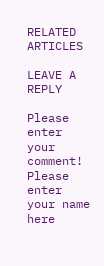RELATED ARTICLES

LEAVE A REPLY

Please enter your comment!
Please enter your name here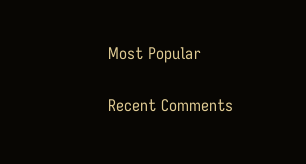Most Popular

Recent Comments